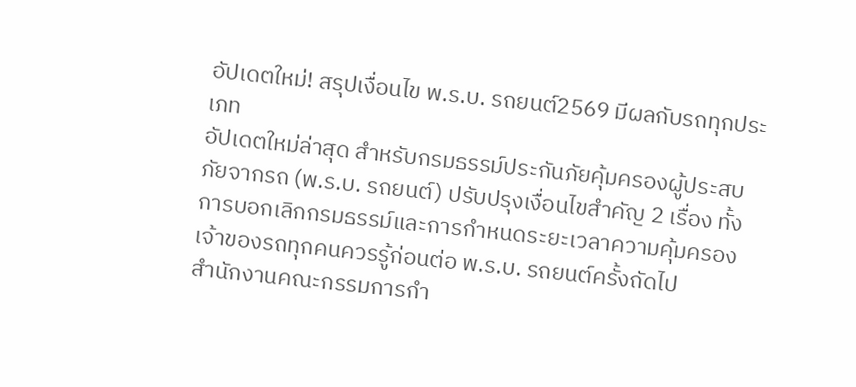อัปเดตใหม่! สรุปเงื่อนไข พ.ร.บ. รถยนต์2569 มีผลกับรถทุกประเภท
อัปเดตใหม่ล่าสุด สำหรับกรมธรรม์ประกันภัยคุ้มครองผู้ประสบภัยจากรถ (พ.ร.บ. รถยนต์) ปรับปรุงเงื่อนไขสำคัญ 2 เรื่อง ทั้งการบอกเลิกกรมธรรม์และการกำหนดระยะเวลาความคุ้มครอง เจ้าของรถทุกคนควรรู้ก่อนต่อ พ.ร.บ. รถยนต์ครั้งถัดไป
สำนักงานคณะกรรมการกำ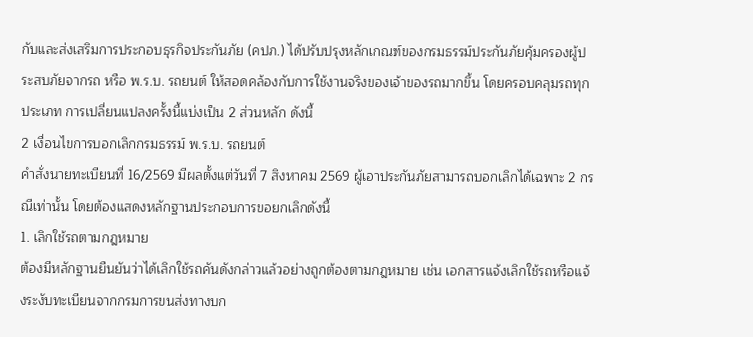กับและส่งเสริมการประกอบธุรกิจประกันภัย (คปภ.) ได้ปรับปรุงหลักเกณฑ์ของกรมธรรม์ประกันภัยคุ้มครองผู้ประสบภัยจากรถ หรือ พ.ร.บ. รถยนต์ ให้สอดคล้องกับการใช้งานจริงของเจ้าของรถมากขึ้น โดยครอบคลุมรถทุกประเภท การเปลี่ยนแปลงครั้งนี้แบ่งเป็น 2 ส่วนหลัก ดังนี้
2 เงื่อนไขการบอกเลิกกรมธรรม์ พ.ร.บ. รถยนต์
คำสั่งนายทะเบียนที่ 16/2569 มีผลตั้งแต่วันที่ 7 สิงหาคม 2569 ผู้เอาประกันภัยสามารถบอกเลิกได้เฉพาะ 2 กรณีเท่านั้น โดยต้องแสดงหลักฐานประกอบการขอยกเลิกดังนี้
1. เลิกใช้รถตามกฎหมาย
ต้องมีหลักฐานยืนยันว่าได้เลิกใช้รถคันดังกล่าวแล้วอย่างถูกต้องตามกฎหมาย เช่น เอกสารแจ้งเลิกใช้รถหรือแจ้งระงับทะเบียนจากกรมการขนส่งทางบก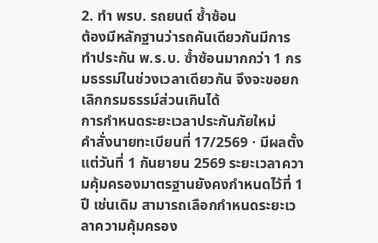2. ทำ พรบ. รถยนต์ ซ้ำซ้อน
ต้องมีหลักฐานว่ารถคันเดียวกันมีการทำประกัน พ.ร.บ. ซ้ำซ้อนมากกว่า 1 กรมธรรม์ในช่วงเวลาเดียวกัน จึงจะขอยกเลิกกรมธรรม์ส่วนเกินได้
การกำหนดระยะเวลาประกันภัยใหม่
คำสั่งนายทะเบียนที่ 17/2569 · มีผลตั้งแต่วันที่ 1 กันยายน 2569 ระยะเวลาความคุ้มครองมาตรฐานยังคงกำหนดไว้ที่ 1 ปี เช่นเดิม สามารถเลือกกำหนดระยะเวลาความคุ้มครอง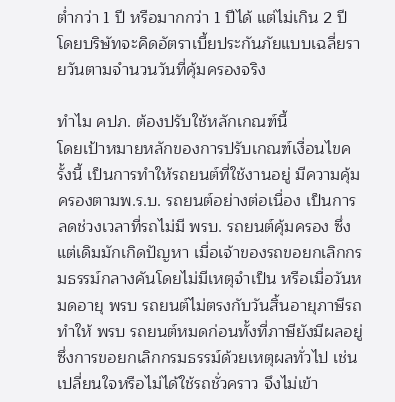ต่ำกว่า 1 ปี หรือมากกว่า 1 ปีได้ แต่ไม่เกิน 2 ปี โดยบริษัทจะคิดอัตราเบี้ยประกันภัยแบบเฉลี่ยรายวันตามจำนวนวันที่คุ้มครองจริง

ทำไม คปภ. ต้องปรับใช้หลักเกณฑ์นี้
โดยเป้าหมายหลักของการปรับเกณฑ์เงื่อนไขครั้งนี้ เป็นการทำให้รถยนต์ที่ใช้งานอยู่ มีความคุ้มครองตามพ.ร.บ. รถยนต์อย่างต่อเนื่อง เป็นการลดช่วงเวลาที่รถไม่มี พรบ. รถยนต์คุ้มครอง ซึ่งแต่เดิมมักเกิดปัญหา เมื่อเจ้าของรถขอยกเลิกกรมธรรม์กลางคันโดยไม่มีเหตุจำเป็น หรือเมื่อวันหมดอายุ พรบ รถยนต์ไม่ตรงกับวันสิ้นอายุภาษีรถ ทำให้ พรบ รถยนต์หมดก่อนทั้งที่ภาษียังมีผลอยู่
ซึ่งการขอยกเลิกกรมธรรม์ด้วยเหตุผลทั่วไป เช่น เปลี่ยนใจหรือไม่ได้ใช้รถชั่วคราว จึงไม่เข้า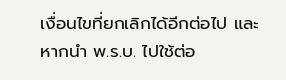เงื่อนไขที่ยกเลิกได้อีกต่อไป และหากนำ พ.ร.บ. ไปใช้ต่อ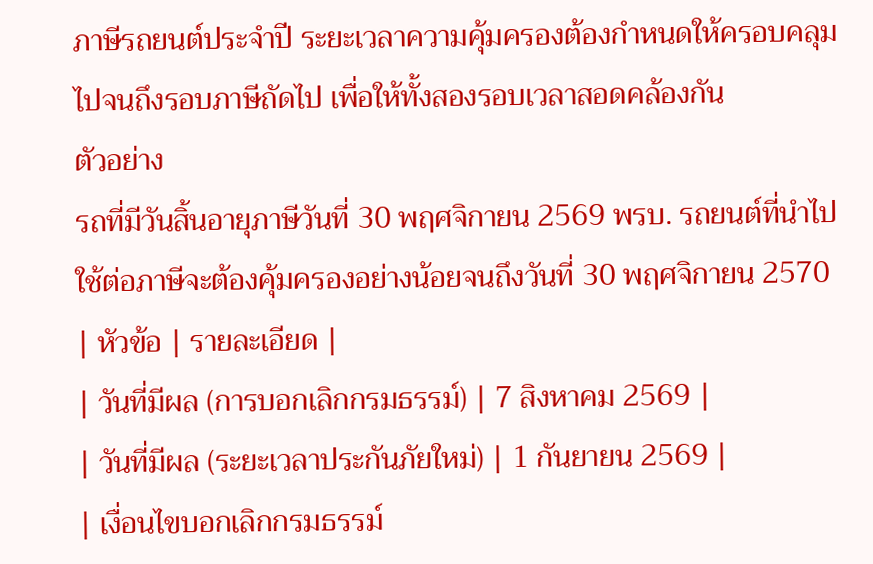ภาษีรถยนต์ประจำปี ระยะเวลาความคุ้มครองต้องกำหนดให้ครอบคลุมไปจนถึงรอบภาษีถัดไป เพื่อให้ทั้งสองรอบเวลาสอดคล้องกัน
ตัวอย่าง
รถที่มีวันสิ้นอายุภาษีวันที่ 30 พฤศจิกายน 2569 พรบ. รถยนต์ที่นำไปใช้ต่อภาษีจะต้องคุ้มครองอย่างน้อยจนถึงวันที่ 30 พฤศจิกายน 2570
| หัวข้อ | รายละเอียด |
| วันที่มีผล (การบอกเลิกกรมธรรม์) | 7 สิงหาคม 2569 |
| วันที่มีผล (ระยะเวลาประกันภัยใหม่) | 1 กันยายน 2569 |
| เงื่อนไขบอกเลิกกรมธรรม์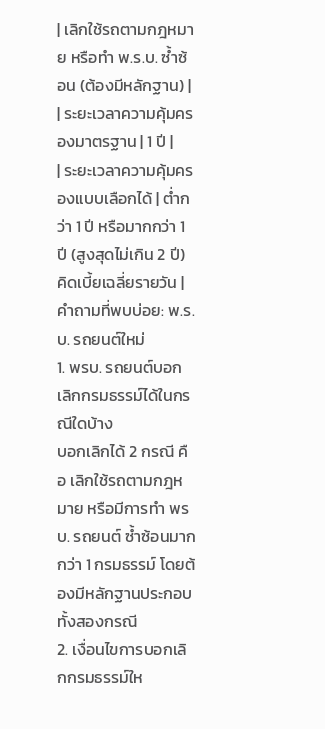| เลิกใช้รถตามกฎหมาย หรือทำ พ.ร.บ. ซ้ำซ้อน (ต้องมีหลักฐาน) |
| ระยะเวลาความคุ้มครองมาตรฐาน | 1 ปี |
| ระยะเวลาความคุ้มครองแบบเลือกได้ | ต่ำกว่า 1 ปี หรือมากกว่า 1 ปี (สูงสุดไม่เกิน 2 ปี) คิดเบี้ยเฉลี่ยรายวัน |
คำถามที่พบบ่อย: พ.ร.บ. รถยนต์ใหม่
1. พรบ. รถยนต์บอกเลิกกรมธรรม์ได้ในกรณีใดบ้าง
บอกเลิกได้ 2 กรณี คือ เลิกใช้รถตามกฎหมาย หรือมีการทำ พรบ. รถยนต์ ซ้ำซ้อนมากกว่า 1 กรมธรรม์ โดยต้องมีหลักฐานประกอบทั้งสองกรณี
2. เงื่อนไขการบอกเลิกกรมธรรม์ให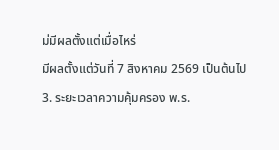ม่มีผลตั้งแต่เมื่อไหร่
มีผลตั้งแต่วันที่ 7 สิงหาคม 2569 เป็นต้นไป
3. ระยะเวลาความคุ้มครอง พ.ร.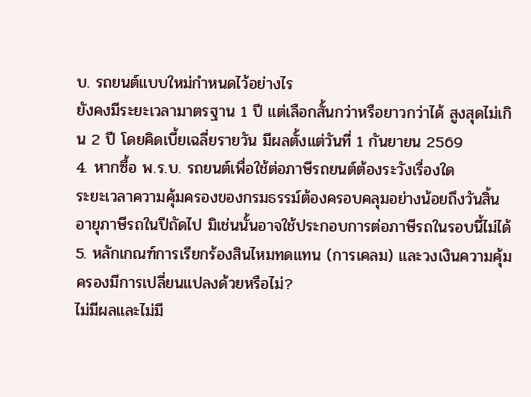บ. รถยนต์แบบใหม่กำหนดไว้อย่างไร
ยังคงมีระยะเวลามาตรฐาน 1 ปี แต่เลือกสั้นกว่าหรือยาวกว่าได้ สูงสุดไม่เกิน 2 ปี โดยคิดเบี้ยเฉลี่ยรายวัน มีผลตั้งแต่วันที่ 1 กันยายน 2569
4. หากซื้อ พ.ร.บ. รถยนต์เพื่อใช้ต่อภาษีรถยนต์ต้องระวังเรื่องใด
ระยะเวลาความคุ้มครองของกรมธรรม์ต้องครอบคลุมอย่างน้อยถึงวันสิ้นอายุภาษีรถในปีถัดไป มิเช่นนั้นอาจใช้ประกอบการต่อภาษีรถในรอบนี้ไม่ได้
5. หลักเกณฑ์การเรียกร้องสินไหมทดแทน (การเคลม) และวงเงินความคุ้มครองมีการเปลี่ยนแปลงด้วยหรือไม่?
ไม่มีผลและไม่มี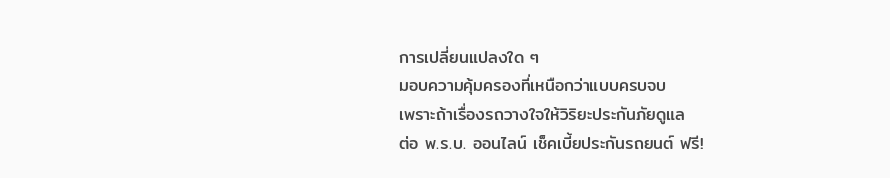การเปลี่ยนแปลงใด ๆ
มอบความคุ้มครองที่เหนือกว่าแบบครบจบ
เพราะถ้าเรื่องรถวางใจให้วิริยะประกันภัยดูแล
ต่อ พ.ร.บ. ออนไลน์ เช็คเบี้ยประกันรถยนต์ ฟรี!